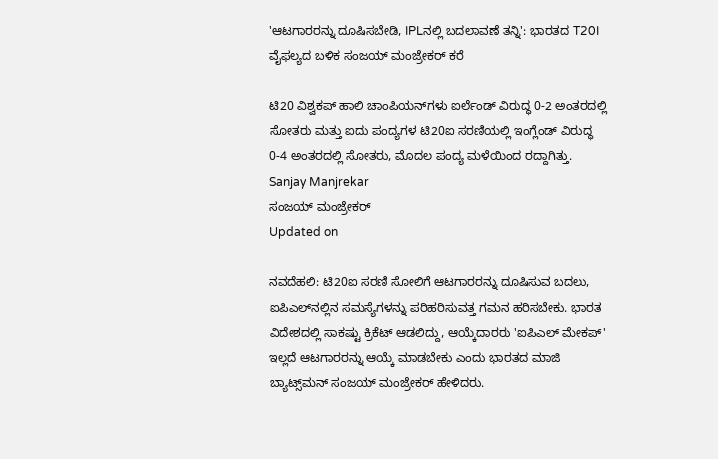'ಆಟಗಾರರನ್ನು ದೂಷಿಸಬೇಡಿ, IPLನಲ್ಲಿ ಬದಲಾವಣೆ ತನ್ನಿ': ಭಾರತದ T20I ವೈಫಲ್ಯದ ಬಳಿಕ ಸಂಜಯ್ ಮಂಜ್ರೇಕರ್ ಕರೆ

ಟಿ20 ವಿಶ್ವಕಪ್ ಹಾಲಿ ಚಾಂಪಿಯನ್‌ಗಳು ಐರ್ಲೆಂಡ್ ವಿರುದ್ಧ 0-2 ಅಂತರದಲ್ಲಿ ಸೋತರು ಮತ್ತು ಐದು ಪಂದ್ಯಗಳ ಟಿ20ಐ ಸರಣಿಯಲ್ಲಿ ಇಂಗ್ಲೆಂಡ್ ವಿರುದ್ಧ 0-4 ಅಂತರದಲ್ಲಿ ಸೋತರು, ಮೊದಲ ಪಂದ್ಯ ಮಳೆಯಿಂದ ರದ್ದಾಗಿತ್ತು.
Sanjay Manjrekar
ಸಂಜಯ್ ಮಂಜ್ರೇಕರ್
Updated on

ನವದೆಹಲಿ: ಟಿ20ಐ ಸರಣಿ ಸೋಲಿಗೆ ಆಟಗಾರರನ್ನು ದೂಷಿಸುವ ಬದಲು, ಐಪಿಎಲ್‌ನಲ್ಲಿನ ಸಮಸ್ಯೆಗಳನ್ನು ಪರಿಹರಿಸುವತ್ತ ಗಮನ ಹರಿಸಬೇಕು. ಭಾರತ ವಿದೇಶದಲ್ಲಿ ಸಾಕಷ್ಟು ಕ್ರಿಕೆಟ್ ಆಡಲಿದ್ದು, ಆಯ್ಕೆದಾರರು 'ಐಪಿಎಲ್ ಮೇಕಪ್' ಇಲ್ಲದೆ ಆಟಗಾರರನ್ನು ಆಯ್ಕೆ ಮಾಡಬೇಕು ಎಂದು ಭಾರತದ ಮಾಜಿ ಬ್ಯಾಟ್ಸ್‌ಮನ್ ಸಂಜಯ್ ಮಂಜ್ರೇಕರ್ ಹೇಳಿದರು.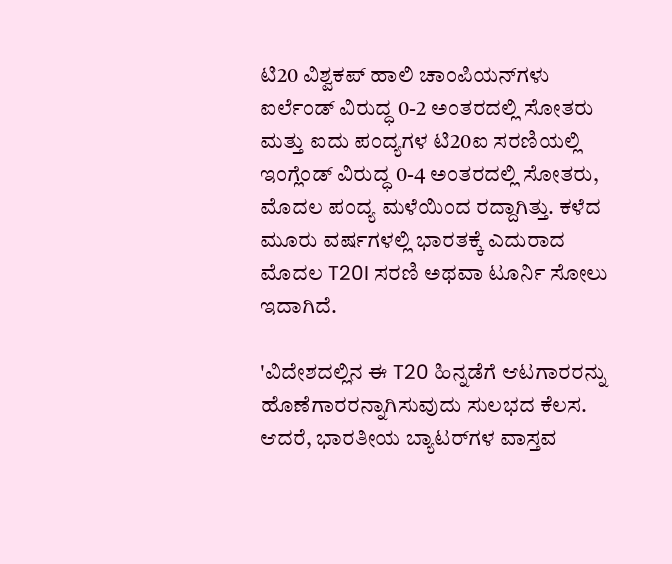ಟಿ20 ವಿಶ್ವಕಪ್ ಹಾಲಿ ಚಾಂಪಿಯನ್‌ಗಳು ಐರ್ಲೆಂಡ್ ವಿರುದ್ಧ 0-2 ಅಂತರದಲ್ಲಿ ಸೋತರು ಮತ್ತು ಐದು ಪಂದ್ಯಗಳ ಟಿ20ಐ ಸರಣಿಯಲ್ಲಿ ಇಂಗ್ಲೆಂಡ್ ವಿರುದ್ಧ 0-4 ಅಂತರದಲ್ಲಿ ಸೋತರು, ಮೊದಲ ಪಂದ್ಯ ಮಳೆಯಿಂದ ರದ್ದಾಗಿತ್ತು. ಕಳೆದ ಮೂರು ವರ್ಷಗಳಲ್ಲಿ ಭಾರತಕ್ಕೆ ಎದುರಾದ ಮೊದಲ T20I ಸರಣಿ ಅಥವಾ ಟೂರ್ನಿ ಸೋಲು ಇದಾಗಿದೆ.

'ವಿದೇಶದಲ್ಲಿನ ಈ T20 ಹಿನ್ನಡೆಗೆ ಆಟಗಾರರನ್ನು ಹೊಣೆಗಾರರನ್ನಾಗಿಸುವುದು ಸುಲಭದ ಕೆಲಸ. ಆದರೆ, ಭಾರತೀಯ ಬ್ಯಾಟರ್‌ಗಳ ವಾಸ್ತವ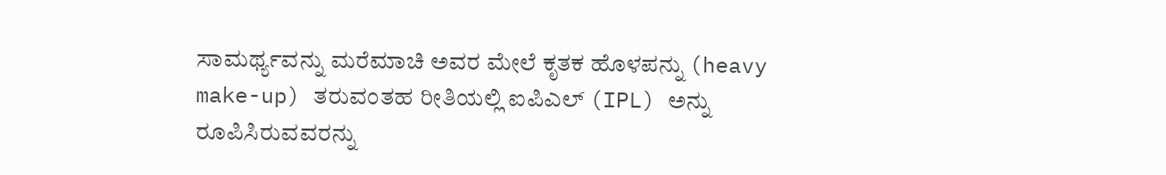ಸಾಮರ್ಥ್ಯವನ್ನು ಮರೆಮಾಚಿ ಅವರ ಮೇಲೆ ಕೃತಕ ಹೊಳಪನ್ನು (heavy make-up) ತರುವಂತಹ ರೀತಿಯಲ್ಲಿ ಐಪಿಎಲ್ (IPL) ಅನ್ನು ರೂಪಿಸಿರುವವರನ್ನು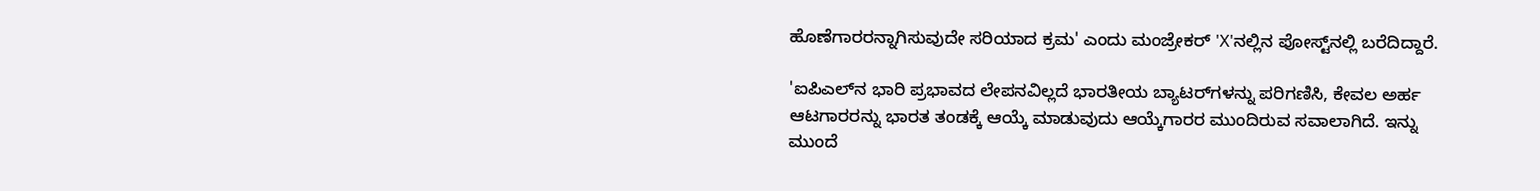ಹೊಣೆಗಾರರನ್ನಾಗಿಸುವುದೇ ಸರಿಯಾದ ಕ್ರಮ' ಎಂದು ಮಂಜ್ರೇಕರ್ 'X'ನಲ್ಲಿನ ಪೋಸ್ಟ್‌ನಲ್ಲಿ ಬರೆದಿದ್ದಾರೆ.

'ಐಪಿಎಲ್‌ನ ಭಾರಿ ಪ್ರಭಾವದ ಲೇಪನವಿಲ್ಲದೆ ಭಾರತೀಯ ಬ್ಯಾಟರ್‌ಗಳನ್ನು ಪರಿಗಣಿಸಿ, ಕೇವಲ ಅರ್ಹ ಆಟಗಾರರನ್ನು ಭಾರತ ತಂಡಕ್ಕೆ ಆಯ್ಕೆ ಮಾಡುವುದು ಆಯ್ಕೆಗಾರರ ಮುಂದಿರುವ ಸವಾಲಾಗಿದೆ. ಇನ್ನು ಮುಂದೆ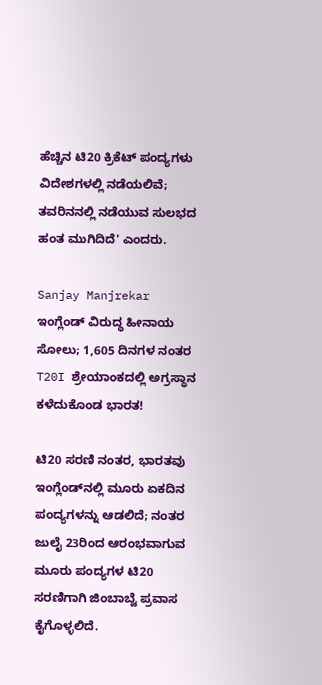ಹೆಚ್ಚಿನ ಟಿ20 ಕ್ರಿಕೆಟ್ ಪಂದ್ಯಗಳು ವಿದೇಶಗಳಲ್ಲಿ ನಡೆಯಲಿವೆ; ತವರಿನನಲ್ಲಿ ನಡೆಯುವ ಸುಲಭದ ಹಂತ ಮುಗಿದಿದೆ' ಎಂದರು.

Sanjay Manjrekar
ಇಂಗ್ಲೆಂಡ್ ವಿರುದ್ಧ ಹೀನಾಯ ಸೋಲು; 1,605 ದಿನಗಳ ನಂತರ T20I ಶ್ರೇಯಾಂಕದಲ್ಲಿ ಅಗ್ರಸ್ಥಾನ ಕಳೆದುಕೊಂಡ ಭಾರತ!

ಟಿ20 ಸರಣಿ ನಂತರ, ಭಾರತವು ಇಂಗ್ಲೆಂಡ್‌ನಲ್ಲಿ ಮೂರು ಏಕದಿನ ಪಂದ್ಯಗಳನ್ನು ಆಡಲಿದೆ; ನಂತರ ಜುಲೈ 23ರಿಂದ ಆರಂಭವಾಗುವ ಮೂರು ಪಂದ್ಯಗಳ ಟಿ20 ಸರಣಿಗಾಗಿ ಜಿಂಬಾಬ್ವೆ ಪ್ರವಾಸ ಕೈಗೊಳ್ಳಲಿದೆ.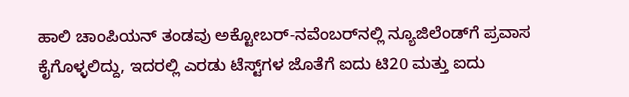ಹಾಲಿ ಚಾಂಪಿಯನ್ ತಂಡವು ಅಕ್ಟೋಬರ್-ನವೆಂಬರ್‌ನಲ್ಲಿ ನ್ಯೂಜಿಲೆಂಡ್‌ಗೆ ಪ್ರವಾಸ ಕೈಗೊಳ್ಳಲಿದ್ದು, ಇದರಲ್ಲಿ ಎರಡು ಟೆಸ್ಟ್‌ಗಳ ಜೊತೆಗೆ ಐದು ಟಿ20 ಮತ್ತು ಐದು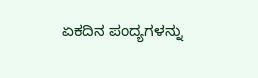ಏಕದಿನ ಪಂದ್ಯಗಳನ್ನು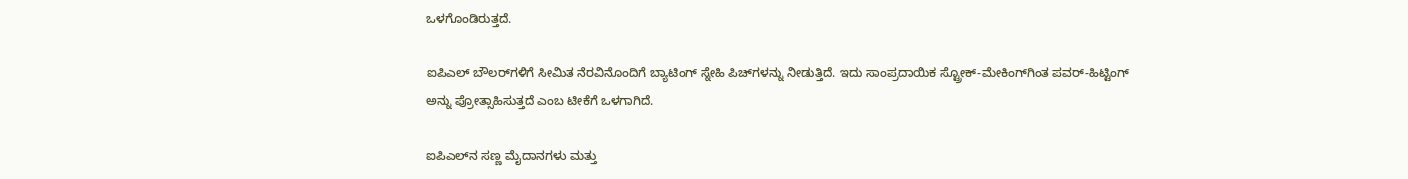ಒಳಗೊಂಡಿರುತ್ತದೆ.

ಐಪಿಎಲ್ ಬೌಲರ್‌ಗಳಿಗೆ ಸೀಮಿತ ನೆರವಿನೊಂದಿಗೆ ಬ್ಯಾಟಿಂಗ್ ಸ್ನೇಹಿ ಪಿಚ್‌ಗಳನ್ನು ನೀಡುತ್ತಿದೆ. ಇದು ಸಾಂಪ್ರದಾಯಿಕ ಸ್ಟ್ರೋಕ್-ಮೇಕಿಂಗ್‌ಗಿಂತ ಪವರ್-ಹಿಟ್ಟಿಂಗ್ ಅನ್ನು ಪ್ರೋತ್ಸಾಹಿಸುತ್ತದೆ ಎಂಬ ಟೀಕೆಗೆ ಒಳಗಾಗಿದೆ.

ಐಪಿಎಲ್‌ನ ಸಣ್ಣ ಮೈದಾನಗಳು ಮತ್ತು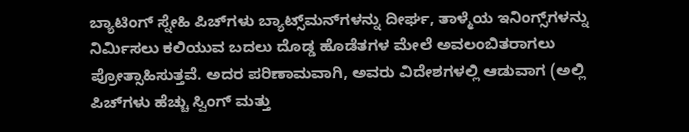ಬ್ಯಾಟಿಂಗ್ ಸ್ನೇಹಿ ಪಿಚ್‌ಗಳು ಬ್ಯಾಟ್ಸ್‌ಮನ್‌ಗಳನ್ನು ದೀರ್ಘ, ತಾಳ್ಮೆಯ ಇನಿಂಗ್ಸ್‌ಗಳನ್ನು ನಿರ್ಮಿಸಲು ಕಲಿಯುವ ಬದಲು ದೊಡ್ಡ ಹೊಡೆತಗಳ ಮೇಲೆ ಅವಲಂಬಿತರಾಗಲು ಪ್ರೋತ್ಸಾಹಿಸುತ್ತವೆ. ಅದರ ಪರಿಣಾಮವಾಗಿ, ಅವರು ವಿದೇಶಗಳಲ್ಲಿ ಆಡುವಾಗ (ಅಲ್ಲಿ ಪಿಚ್‌ಗಳು ಹೆಚ್ಚು ಸ್ವಿಂಗ್ ಮತ್ತು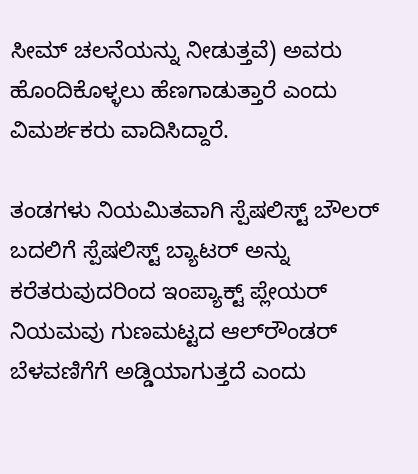ಸೀಮ್ ಚಲನೆಯನ್ನು ನೀಡುತ್ತವೆ) ಅವರು ಹೊಂದಿಕೊಳ್ಳಲು ಹೆಣಗಾಡುತ್ತಾರೆ ಎಂದು ವಿಮರ್ಶಕರು ವಾದಿಸಿದ್ದಾರೆ.

ತಂಡಗಳು ನಿಯಮಿತವಾಗಿ ಸ್ಪೆಷಲಿಸ್ಟ್ ಬೌಲರ್ ಬದಲಿಗೆ ಸ್ಪೆಷಲಿಸ್ಟ್ ಬ್ಯಾಟರ್ ಅನ್ನು ಕರೆತರುವುದರಿಂದ ಇಂಪ್ಯಾಕ್ಟ್ ಪ್ಲೇಯರ್ ನಿಯಮವು ಗುಣಮಟ್ಟದ ಆಲ್‌ರೌಂಡರ್ ಬೆಳವಣಿಗೆಗೆ ಅಡ್ಡಿಯಾಗುತ್ತದೆ ಎಂದು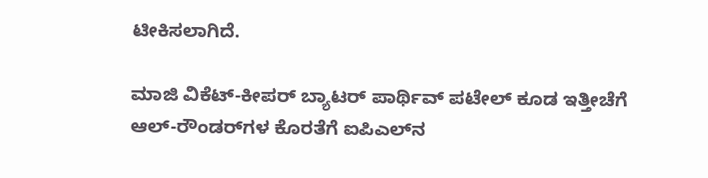ಟೀಕಿಸಲಾಗಿದೆ.

ಮಾಜಿ ವಿಕೆಟ್-ಕೀಪರ್ ಬ್ಯಾಟರ್ ಪಾರ್ಥಿವ್ ಪಟೇಲ್ ಕೂಡ ಇತ್ತೀಚೆಗೆ ಆಲ್-ರೌಂಡರ್‌ಗಳ ಕೊರತೆಗೆ ಐಪಿಎಲ್‌ನ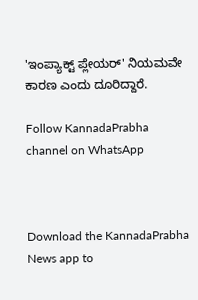'ಇಂಪ್ಯಾಕ್ಟ್ ಪ್ಲೇಯರ್' ನಿಯಮವೇ ಕಾರಣ ಎಂದು ದೂರಿದ್ದಾರೆ.

Follow KannadaPrabha channel on WhatsApp



Download the KannadaPrabha News app to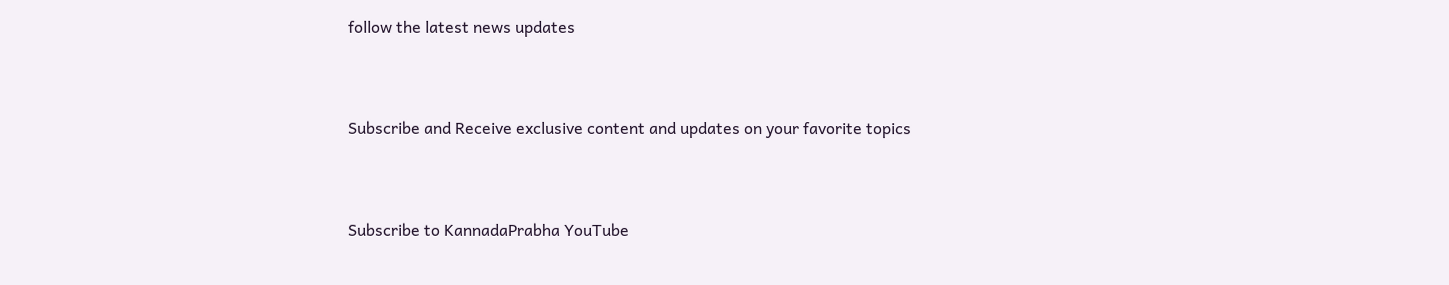follow the latest news updates



Subscribe and Receive exclusive content and updates on your favorite topics



Subscribe to KannadaPrabha YouTube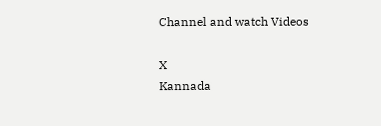Channel and watch Videos

X
Kannada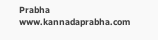Prabha
www.kannadaprabha.com